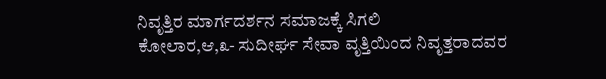ನಿವೃತ್ತಿರ ಮಾರ್ಗದರ್ಶನ ಸಮಾಜಕ್ಕೆ ಸಿಗಲಿ
ಕೋಲಾರ,ಆ,೩- ಸುದೀರ್ಘ ಸೇವಾ ವೃತ್ತಿಯಿಂದ ನಿವೃತ್ತರಾದವರ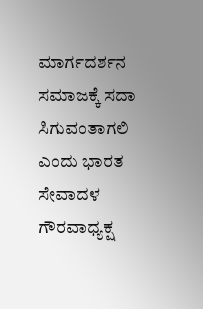ಮಾರ್ಗದರ್ಶನ ಸಮಾಜಕ್ಕೆ ಸದಾ ಸಿಗುವಂತಾಗಲಿ ಎಂದು ಭಾರತ ಸೇವಾದಳ ಗೌರವಾಧ್ಯಕ್ಷ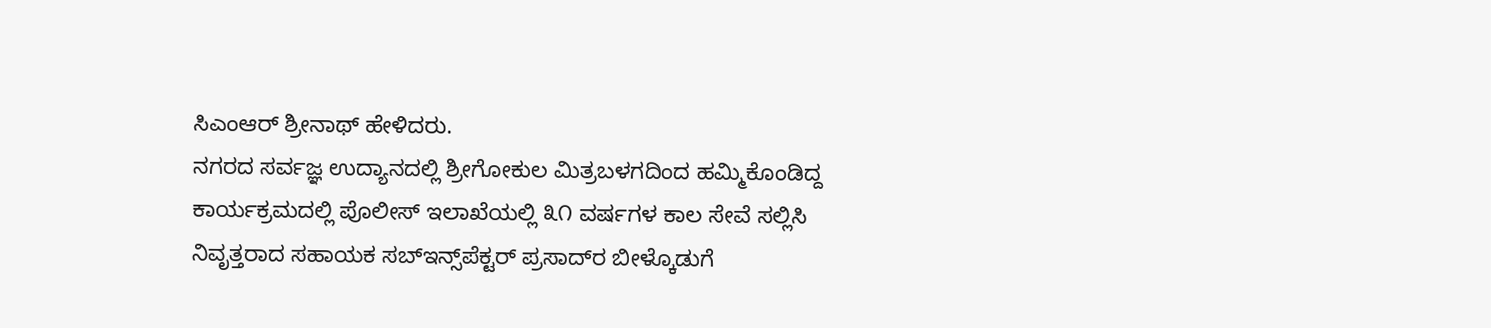ಸಿಎಂಆರ್ ಶ್ರೀನಾಥ್ ಹೇಳಿದರು.
ನಗರದ ಸರ್ವಜ್ಞ ಉದ್ಯಾನದಲ್ಲಿ ಶ್ರೀಗೋಕುಲ ಮಿತ್ರಬಳಗದಿಂದ ಹಮ್ಮಿಕೊಂಡಿದ್ದ ಕಾರ್ಯಕ್ರಮದಲ್ಲಿ ಪೊಲೀಸ್ ಇಲಾಖೆಯಲ್ಲಿ ೩೧ ವರ್ಷಗಳ ಕಾಲ ಸೇವೆ ಸಲ್ಲಿಸಿ ನಿವೃತ್ತರಾದ ಸಹಾಯಕ ಸಬ್‌ಇನ್ಸ್‌ಪೆಕ್ಟರ್ ಪ್ರಸಾದ್‌ರ ಬೀಳ್ಕೊಡುಗೆ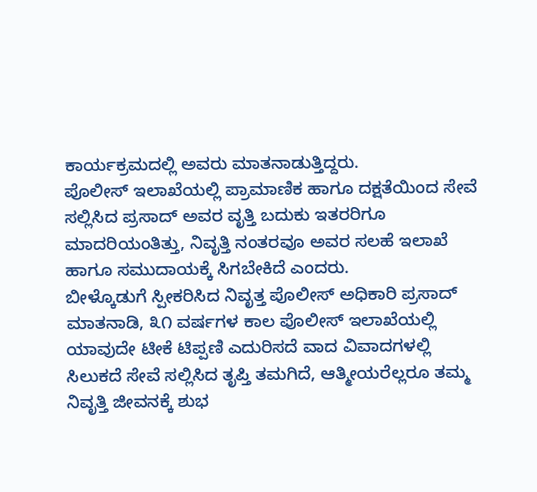ಕಾರ್ಯಕ್ರಮದಲ್ಲಿ ಅವರು ಮಾತನಾಡುತ್ತಿದ್ದರು.
ಪೊಲೀಸ್ ಇಲಾಖೆಯಲ್ಲಿ ಪ್ರಾಮಾಣಿಕ ಹಾಗೂ ದಕ್ಷತೆಯಿಂದ ಸೇವೆ ಸಲ್ಲಿಸಿದ ಪ್ರಸಾದ್ ಅವರ ವೃತ್ತಿ ಬದುಕು ಇತರರಿಗೂ ಮಾದರಿಯಂತಿತ್ತು, ನಿವೃತ್ತಿ ನಂತರವೂ ಅವರ ಸಲಹೆ ಇಲಾಖೆ ಹಾಗೂ ಸಮುದಾಯಕ್ಕೆ ಸಿಗಬೇಕಿದೆ ಎಂದರು.
ಬೀಳ್ಕೊಡುಗೆ ಸ್ಪೀಕರಿಸಿದ ನಿವೃತ್ತ ಪೊಲೀಸ್ ಅಧಿಕಾರಿ ಪ್ರಸಾದ್ ಮಾತನಾಡಿ, ೩೧ ವರ್ಷಗಳ ಕಾಲ ಪೊಲೀಸ್ ಇಲಾಖೆಯಲ್ಲಿ ಯಾವುದೇ ಟೀಕೆ ಟಿಪ್ಪಣಿ ಎದುರಿಸದೆ ವಾದ ವಿವಾದಗಳಲ್ಲಿ ಸಿಲುಕದೆ ಸೇವೆ ಸಲ್ಲಿಸಿದ ತೃಪ್ತಿ ತಮಗಿದೆ, ಆತ್ಮೀಯರೆಲ್ಲರೂ ತಮ್ಮ ನಿವೃತ್ತಿ ಜೀವನಕ್ಕೆ ಶುಭ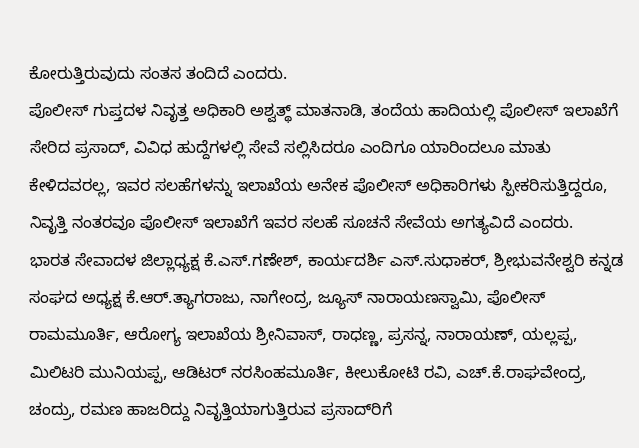ಕೋರುತ್ತಿರುವುದು ಸಂತಸ ತಂದಿದೆ ಎಂದರು.
ಪೊಲೀಸ್ ಗುಪ್ತದಳ ನಿವೃತ್ತ ಅಧಿಕಾರಿ ಅಶ್ವತ್ಥ್ ಮಾತನಾಡಿ, ತಂದೆಯ ಹಾದಿಯಲ್ಲಿ ಪೊಲೀಸ್ ಇಲಾಖೆಗೆ ಸೇರಿದ ಪ್ರಸಾದ್, ವಿವಿಧ ಹುದ್ದೆಗಳಲ್ಲಿ ಸೇವೆ ಸಲ್ಲಿಸಿದರೂ ಎಂದಿಗೂ ಯಾರಿಂದಲೂ ಮಾತು ಕೇಳಿದವರಲ್ಲ, ಇವರ ಸಲಹೆಗಳನ್ನು ಇಲಾಖೆಯ ಅನೇಕ ಪೊಲೀಸ್ ಅಧಿಕಾರಿಗಳು ಸ್ಪೀಕರಿಸುತ್ತಿದ್ದರೂ, ನಿವೃತ್ತಿ ನಂತರವೂ ಪೊಲೀಸ್ ಇಲಾಖೆಗೆ ಇವರ ಸಲಹೆ ಸೂಚನೆ ಸೇವೆಯ ಅಗತ್ಯವಿದೆ ಎಂದರು.
ಭಾರತ ಸೇವಾದಳ ಜಿಲ್ಲಾಧ್ಯಕ್ಷ ಕೆ.ಎಸ್.ಗಣೇಶ್, ಕಾರ್ಯದರ್ಶಿ ಎಸ್.ಸುಧಾಕರ್, ಶ್ರೀಭುವನೇಶ್ವರಿ ಕನ್ನಡ ಸಂಘದ ಅಧ್ಯಕ್ಷ ಕೆ.ಆರ್.ತ್ಯಾಗರಾಜು, ನಾಗೇಂದ್ರ, ಜ್ಯೂಸ್ ನಾರಾಯಣಸ್ವಾಮಿ, ಪೊಲೀಸ್ ರಾಮಮೂರ್ತಿ, ಆರೋಗ್ಯ ಇಲಾಖೆಯ ಶ್ರೀನಿವಾಸ್, ರಾಧಣ್ಣ, ಪ್ರಸನ್ನ, ನಾರಾಯಣ್, ಯಲ್ಲಪ್ಪ, ಮಿಲಿಟರಿ ಮುನಿಯಪ್ಪ, ಆಡಿಟರ್ ನರಸಿಂಹಮೂರ್ತಿ, ಕೀಲುಕೋಟಿ ರವಿ, ಎಚ್.ಕೆ.ರಾಘವೇಂದ್ರ, ಚಂದ್ರು, ರಮಣ ಹಾಜರಿದ್ದು ನಿವೃತ್ತಿಯಾಗುತ್ತಿರುವ ಪ್ರಸಾದ್‌ರಿಗೆ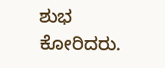ಶುಭ ಕೋರಿದರು.